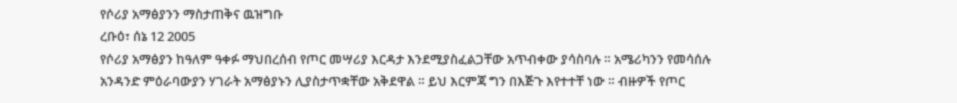የሶሪያ አማፅያንን ማስታጠቅና ዉዝግቡ
ረቡዕ፣ ሰኔ 12 2005
የሶሪያ አማፅያን ከዓለም ዓቀፉ ማህበረሰብ የጦር መሣሪያ እርዳታ እንደሚያስፈልጋቸው አጥብቀው ያሳስባሉ ። አሜሪካንን የመሳሰሉ አንዳንድ ምዕራባውያን ሃገራት አማፅያኑን ሊያስታጥቋቸው አቅደዋል ። ይህ እርምጃ ግን በእጅጉ እየተተቸ ነው ። ብዙዎች የጦር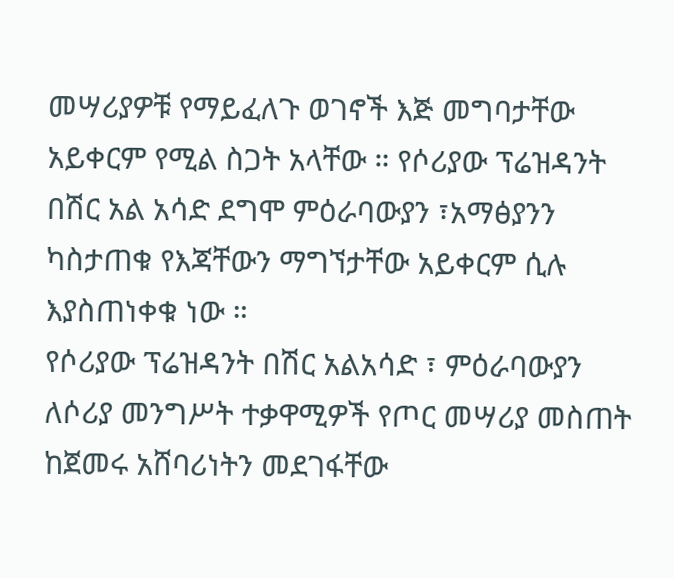መሣሪያዎቹ የማይፈለጉ ወገኖች እጅ መግባታቸው አይቀርም የሚል ስጋት አላቸው ። የሶሪያው ፕሬዝዳንት በሽር አል አሳድ ደግሞ ምዕራባውያን ፣አማፅያንን ካስታጠቁ የእጃቸውን ማግኘታቸው አይቀርም ሲሉ እያስጠነቀቁ ነው ።
የሶሪያው ፕሬዝዳንት በሽር አልአሳድ ፣ ምዕራባውያን ለሶሪያ መንግሥት ተቃዋሚዎች የጦር መሣሪያ መስጠት ከጀመሩ አሸባሪነትን መደገፋቸው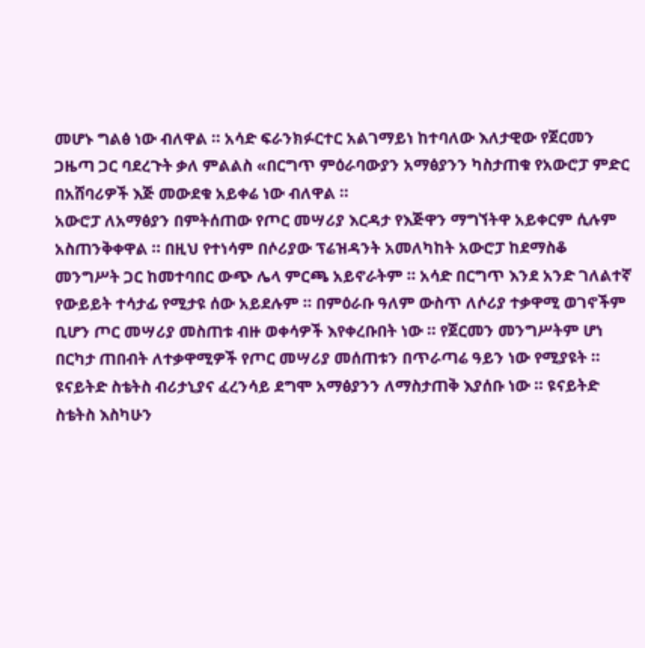መሆኑ ግልፅ ነው ብለዋል ። አሳድ ፍራንክፉርተር አልገማይነ ከተባለው እለታዊው የጀርመን ጋዜጣ ጋር ባደረጉት ቃለ ምልልስ «በርግጥ ምዕራባውያን አማፅያንን ካስታጠቁ የአውሮፓ ምድር በአሸባሪዎች እጅ መውደቁ አይቀሬ ነው ብለዋል ።
አውሮፓ ለአማፅያን በምትሰጠው የጦር መሣሪያ እርዳታ የእጅዋን ማግኘትዋ አይቀርም ሲሉም አስጠንቅቀዋል ። በዚህ የተነሳም በሶሪያው ፕሬዝዳንት አመለካከት አውሮፓ ከደማስቆ መንግሥት ጋር ከመተባበር ውጭ ሌላ ምርጫ አይኖራትም ። አሳድ በርግጥ እንደ አንድ ገለልተኛ የውይይት ተሳታፊ የሚታዩ ሰው አይደሉም ። በምዕራቡ ዓለም ውስጥ ለሶሪያ ተቃዋሚ ወገኖችም ቢሆን ጦር መሣሪያ መስጠቱ ብዙ ወቀሳዎች እየቀረቡበት ነው ። የጀርመን መንግሥትም ሆነ በርካታ ጠበብት ለተቃዋሚዎች የጦር መሣሪያ መሰጠቱን በጥራጣሬ ዓይን ነው የሚያዩት ። ዩናይትድ ስቴትስ ብሪታኒያና ፈረንሳይ ደግሞ አማፅያንን ለማስታጠቅ እያሰቡ ነው ። ዩናይትድ ስቴትስ እስካሁን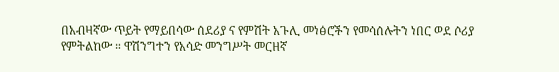በአብዛኛው ጥይት የማይበሳው ሰደሪያ ና የምሽት አጉሊ መነፅሮችን የመሳሰሉትን ነበር ወደ ሶሪያ የምትልከው ። ዋሽንግተን የአሳድ መንግሥት መርዘኛ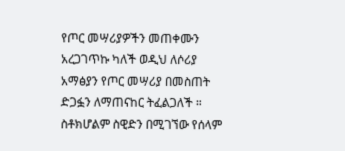የጦር መሣሪያዎችን መጠቀሙን አረጋገጥኩ ካለች ወዲህ ለሶሪያ አማፅያን የጦር መሣሪያ በመስጠት ድጋፏን ለማጠናከር ትፈልጋለች ። ስቶክሆልም ስዊድን በሚገኘው የሰላም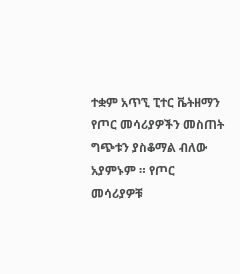ተቋም አጥኚ ፒተር ቬትዘማን የጦር መሳሪያዎችን መስጠት ግጭቱን ያስቆማል ብለው አያምኑም ። የጦር መሳሪያዎቹ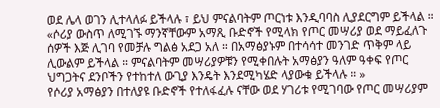ወደ ሌላ ወገን ሊተላለፉ ይችላሉ ፣ ይህ ምናልባትም ጦርነቱ እንዲባባስ ሊያደርግም ይችላል ።
«ሶሪያ ውስጥ ለሚገኙ ማንኛቸውም አማጺ ቡድኖች የሚላክ የጦር መሣሪያ ወደ ማይፈለጉ ሰዎች እጅ ሊገባ የመቻሉ ግልፅ አደጋ አለ ። በአማፅያኑም በተሳሳተ መንገድ ጥቅም ላይ ሊውልም ይችላል ። ምናልባትም መሣሪያዎቹን የሚቀበሉት አማፅያን ዓለም ዓቀፍ የጦር ህግጋትና ደንቦችን የተከተለ ውጊያ እንዴት እንደሚካሄድ ላያውቁ ይችላሉ ። »
የሶሪያ አማፅያን በተለያዩ ቡድኖች የተለፋፈሉ ናቸው ወደ ሃገሪቱ የሚገባው የጦር መሣሪያም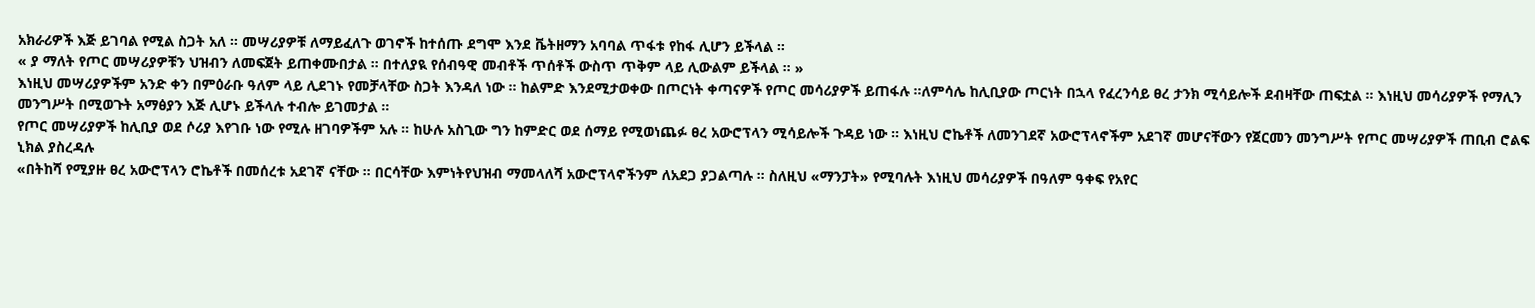አክራሪዎች እጅ ይገባል የሚል ስጋት አለ ። መሣሪያዎቹ ለማይፈለጉ ወገኖች ከተሰጡ ደግሞ እንደ ቬትዘማን አባባል ጥፋቱ የከፋ ሊሆን ይችላል ።
« ያ ማለት የጦር መሣሪያዎቹን ህዝብን ለመፍጀት ይጠቀሙበታል ። በተለያዪ የሰብዓዊ መብቶች ጥሰቶች ውስጥ ጥቅም ላይ ሊውልም ይችላል ። »
እነዚህ መሣሪያዎችም አንድ ቀን በምዕራቡ ዓለም ላይ ሊደገኑ የመቻላቸው ስጋት እንዳለ ነው ። ከልምድ እንደሚታወቀው በጦርነት ቀጣናዎች የጦር መሳሪያዎች ይጠፋሉ ።ለምሳሌ ከሊቢያው ጦርነት በኋላ የፈረንሳይ ፀረ ታንክ ሚሳይሎች ደብዛቸው ጠፍቷል ። እነዚህ መሳሪያዎች የማሊን መንግሥት በሚወጉት አማፅያን እጅ ሊሆኑ ይችላሉ ተብሎ ይገመታል ።
የጦር መሣሪያዎች ከሊቢያ ወደ ሶሪያ እየገቡ ነው የሚሉ ዘገባዎችም አሉ ። ከሁሉ አስጊው ግን ከምድር ወደ ሰማይ የሚወነጨፉ ፀረ አውሮፕላን ሚሳይሎች ጉዳይ ነው ። እነዚህ ሮኬቶች ለመንገደኛ አውሮፕላኖችም አደገኛ መሆናቸውን የጀርመን መንግሥት የጦር መሣሪያዎች ጠቢብ ሮልፍ ኒክል ያስረዳሉ
«በትከሻ የሚያዙ ፀረ አውሮፕላን ሮኬቶች በመሰረቱ አደገኛ ናቸው ። በርሳቸው እምነትየህዝብ ማመላለሻ አውሮፕላኖችንም ለአደጋ ያጋልጣሉ ። ስለዚህ «ማንፓት» የሚባሉት እነዚህ መሳሪያዎች በዓለም ዓቀፍ የአየር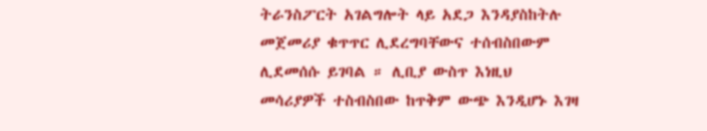ትራንስፖርት አገልግሎት ላይ አደጋ እንዳያስከትሉ መጀመሪያ ቁጥጥር ሊደረግባቸውና ተሰብስበውም ሊደመሰሱ ይገባል ። ሊቢያ ውስጥ እነዚህ መሳሪያዎች ተስብስበው ከጥቅም ውጭ እንዲሆኑ እገዛ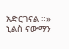አድርገናል ።»
ኒልስ ናውማን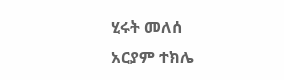ሂሩት መለሰ
አርያም ተክሌ